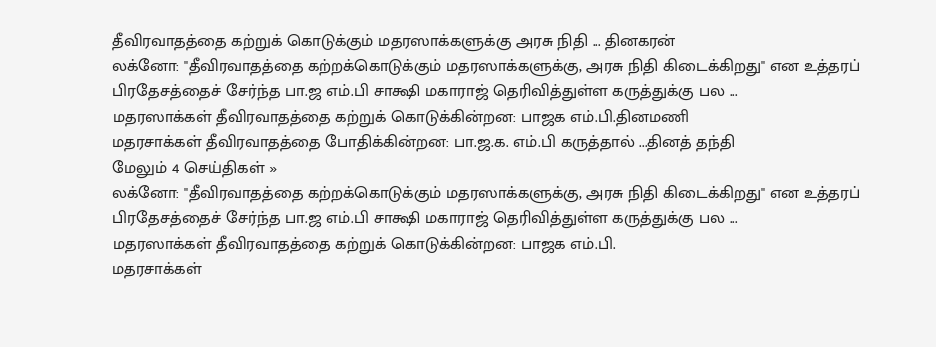தீவிரவாதத்தை கற்றுக் கொடுக்கும் மதரஸாக்களுக்கு அரசு நிதி ... தினகரன்
லக்னோ: ''தீவிரவாதத்தை கற்றக்கொடுக்கும் மதரஸாக்களுக்கு, அரசு நிதி கிடைக்கிறது'' என உத்தரப் பிரதேசத்தைச் சேர்ந்த பா.ஜ எம்.பி சாக்ஷி மகாராஜ் தெரிவித்துள்ள கருத்துக்கு பல ...
மதரஸாக்கள் தீவிரவாதத்தை கற்றுக் கொடுக்கின்றன: பாஜக எம்.பி.தினமணி
மதரசாக்கள் தீவிரவாதத்தை போதிக்கின்றன: பா.ஜ.க. எம்.பி கருத்தால் ...தினத் தந்தி
மேலும் 4 செய்திகள் »
லக்னோ: ''தீவிரவாதத்தை கற்றக்கொடுக்கும் மதரஸாக்களுக்கு, அரசு நிதி கிடைக்கிறது'' என உத்தரப் பிரதேசத்தைச் சேர்ந்த பா.ஜ எம்.பி சாக்ஷி மகாராஜ் தெரிவித்துள்ள கருத்துக்கு பல ...
மதரஸாக்கள் தீவிரவாதத்தை கற்றுக் கொடுக்கின்றன: பாஜக எம்.பி.
மதரசாக்கள்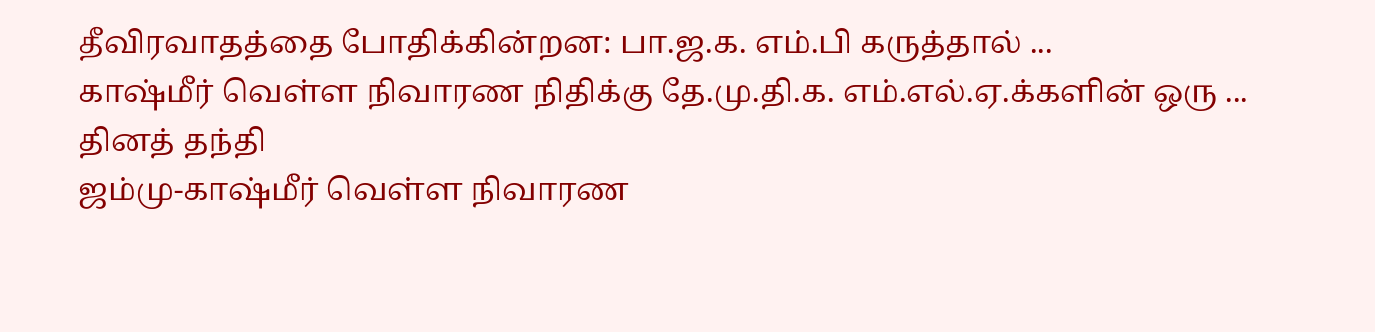தீவிரவாதத்தை போதிக்கின்றன: பா.ஜ.க. எம்.பி கருத்தால் ...
காஷ்மீர் வெள்ள நிவாரண நிதிக்கு தே.மு.தி.க. எம்.எல்.ஏ.க்களின் ஒரு ... தினத் தந்தி
ஜம்மு-காஷ்மீர் வெள்ள நிவாரண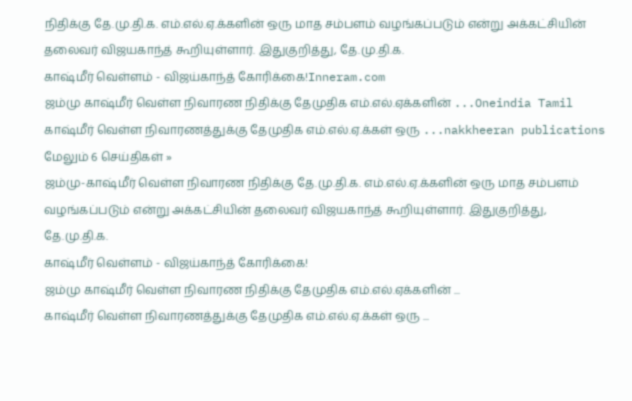நிதிக்கு தே.மு.தி.க. எம்.எல்.ஏ.க்களின் ஒரு மாத சம்பளம் வழங்கப்படும் என்று அக்கட்சியின் தலைவர் விஜயகாந்த் கூறியுள்ளார். இதுகுறித்து, தே.மு.தி.க.
காஷ்மீர் வெள்ளம் - விஜய்காந்த் கோரிக்கை!Inneram.com
ஜம்மு காஷ்மீர் வெள்ள நிவாரண நிதிக்கு தேமுதிக எம்.எல்.ஏக்களின் ...Oneindia Tamil
காஷ்மீர் வெள்ள நிவாரணத்துக்கு தேமுதிக எம்.எல்.ஏ.க்கள் ஒரு ...nakkheeran publications
மேலும் 6 செய்திகள் »
ஜம்மு-காஷ்மீர் வெள்ள நிவாரண நிதிக்கு தே.மு.தி.க. எம்.எல்.ஏ.க்களின் ஒரு மாத சம்பளம் வழங்கப்படும் என்று அக்கட்சியின் தலைவர் விஜயகாந்த் கூறியுள்ளார். இதுகுறித்து, தே.மு.தி.க.
காஷ்மீர் வெள்ளம் - விஜய்காந்த் கோரிக்கை!
ஜம்மு காஷ்மீர் வெள்ள நிவாரண நிதிக்கு தேமுதிக எம்.எல்.ஏக்களின் ...
காஷ்மீர் வெள்ள நிவாரணத்துக்கு தேமுதிக எம்.எல்.ஏ.க்கள் ஒரு ...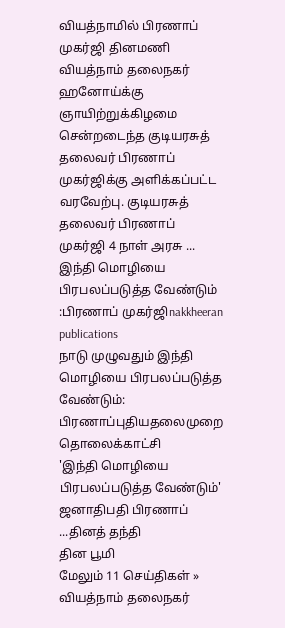வியத்நாமில் பிரணாப் முகர்ஜி தினமணி
வியத்நாம் தலைநகர் ஹனோய்க்கு ஞாயிற்றுக்கிழமை சென்றடைந்த குடியரசுத் தலைவர் பிரணாப் முகர்ஜிக்கு அளிக்கப்பட்ட வரவேற்பு. குடியரசுத் தலைவர் பிரணாப் முகர்ஜி 4 நாள் அரசு ...
இந்தி மொழியை பிரபலப்படுத்த வேண்டும் :பிரணாப் முகர்ஜிnakkheeran publications
நாடு முழுவதும் இந்தி மொழியை பிரபலப்படுத்த வேண்டும்: பிரணாப்புதியதலைமுறை தொலைக்காட்சி
'இந்தி மொழியை பிரபலப்படுத்த வேண்டும்' ஜனாதிபதி பிரணாப் ...தினத் தந்தி
தின பூமி
மேலும் 11 செய்திகள் »
வியத்நாம் தலைநகர்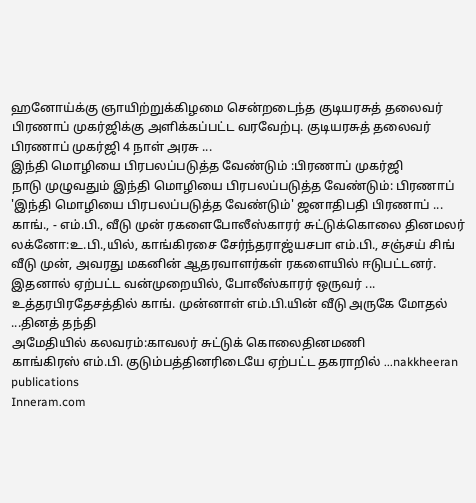ஹனோய்க்கு ஞாயிற்றுக்கிழமை சென்றடைந்த குடியரசுத் தலைவர் பிரணாப் முகர்ஜிக்கு அளிக்கப்பட்ட வரவேற்பு. குடியரசுத் தலைவர் பிரணாப் முகர்ஜி 4 நாள் அரசு ...
இந்தி மொழியை பிரபலப்படுத்த வேண்டும் :பிரணாப் முகர்ஜி
நாடு முழுவதும் இந்தி மொழியை பிரபலப்படுத்த வேண்டும்: பிரணாப்
'இந்தி மொழியை பிரபலப்படுத்த வேண்டும்' ஜனாதிபதி பிரணாப் ...
காங்., - எம்.பி., வீடு முன் ரகளைபோலீஸ்காரர் சுட்டுக்கொலை தினமலர்
லக்னோ:உ.பி.,யில், காங்கிரசை சேர்ந்தராஜ்யசபா எம்.பி., சஞ்சய் சிங் வீடு முன், அவரது மகனின் ஆதரவாளர்கள் ரகளையில் ஈடுபட்டனர். இதனால் ஏற்பட்ட வன்முறையில், போலீஸ்காரர் ஒருவர் ...
உத்தரபிரதேசத்தில் காங். முன்னாள் எம்.பி.யின் வீடு அருகே மோதல் ...தினத் தந்தி
அமேதியில் கலவரம்:காவலர் சுட்டுக் கொலைதினமணி
காங்கிரஸ் எம்.பி. குடும்பத்தினரிடையே ஏற்பட்ட தகராறில் ...nakkheeran publications
Inneram.com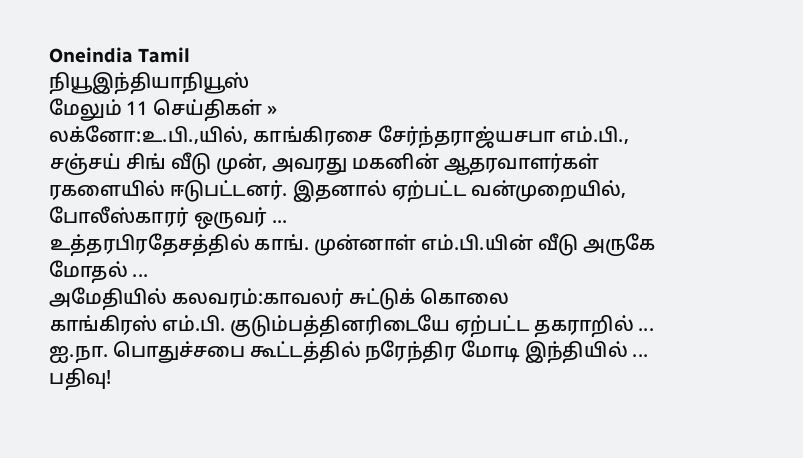Oneindia Tamil
நியூஇந்தியாநியூஸ்
மேலும் 11 செய்திகள் »
லக்னோ:உ.பி.,யில், காங்கிரசை சேர்ந்தராஜ்யசபா எம்.பி., சஞ்சய் சிங் வீடு முன், அவரது மகனின் ஆதரவாளர்கள் ரகளையில் ஈடுபட்டனர். இதனால் ஏற்பட்ட வன்முறையில், போலீஸ்காரர் ஒருவர் ...
உத்தரபிரதேசத்தில் காங். முன்னாள் எம்.பி.யின் வீடு அருகே மோதல் ...
அமேதியில் கலவரம்:காவலர் சுட்டுக் கொலை
காங்கிரஸ் எம்.பி. குடும்பத்தினரிடையே ஏற்பட்ட தகராறில் ...
ஐ.நா. பொதுச்சபை கூட்டத்தில் நரேந்திர மோடி இந்தியில் ... பதிவு!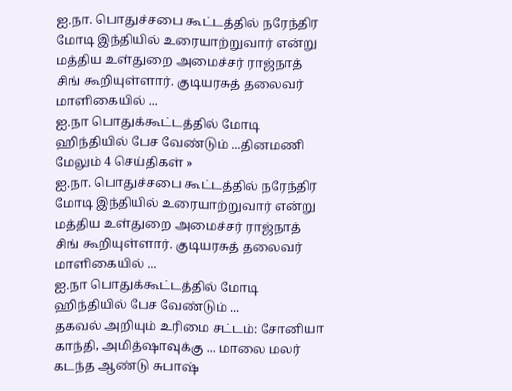ஐ.நா. பொதுச்சபை கூட்டத்தில் நரேந்திர மோடி இந்தியில் உரையாற்றுவார் என்று மத்திய உள்துறை அமைச்சர் ராஜ்நாத் சிங் கூறியுள்ளார். குடியரசுத் தலைவர் மாளிகையில் ...
ஐ.நா பொதுக்கூட்டத்தில் மோடி ஹிந்தியில் பேச வேண்டும் ...தினமணி
மேலும் 4 செய்திகள் »
ஐ.நா. பொதுச்சபை கூட்டத்தில் நரேந்திர மோடி இந்தியில் உரையாற்றுவார் என்று மத்திய உள்துறை அமைச்சர் ராஜ்நாத் சிங் கூறியுள்ளார். குடியரசுத் தலைவர் மாளிகையில் ...
ஐ.நா பொதுக்கூட்டத்தில் மோடி ஹிந்தியில் பேச வேண்டும் ...
தகவல் அறியும் உரிமை சட்டம்: சோனியா காந்தி, அமித்ஷாவுக்கு ... மாலை மலர்
கடந்த ஆண்டு சுபாஷ்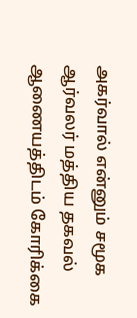அகர்வால் என்னும் சமூக ஆர்வலர் மத்திய தகவல் ஆணையத்திடம் கோரிக்கை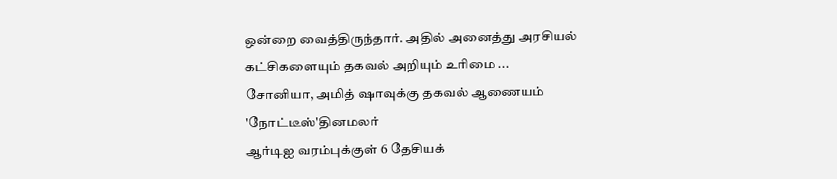ஒன்றை வைத்திருந்தார். அதில் அனைத்து அரசியல் கட்சிகளையும் தகவல் அறியும் உரிமை ...
சோனியா, அமித் ஷாவுக்கு தகவல் ஆணையம் 'நோட்டீஸ்'தினமலர்
ஆர்டிஐ வரம்புக்குள் 6 தேசியக்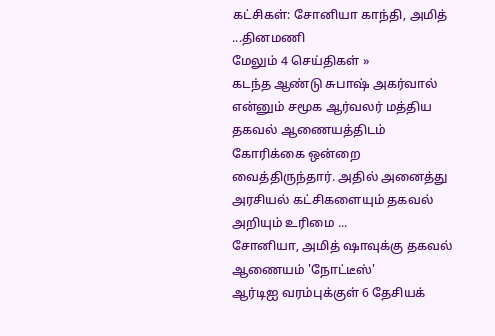கட்சிகள்: சோனியா காந்தி, அமித் ...தினமணி
மேலும் 4 செய்திகள் »
கடந்த ஆண்டு சுபாஷ் அகர்வால் என்னும் சமூக ஆர்வலர் மத்திய தகவல் ஆணையத்திடம் கோரிக்கை ஒன்றை வைத்திருந்தார். அதில் அனைத்து அரசியல் கட்சிகளையும் தகவல் அறியும் உரிமை ...
சோனியா, அமித் ஷாவுக்கு தகவல் ஆணையம் 'நோட்டீஸ்'
ஆர்டிஐ வரம்புக்குள் 6 தேசியக்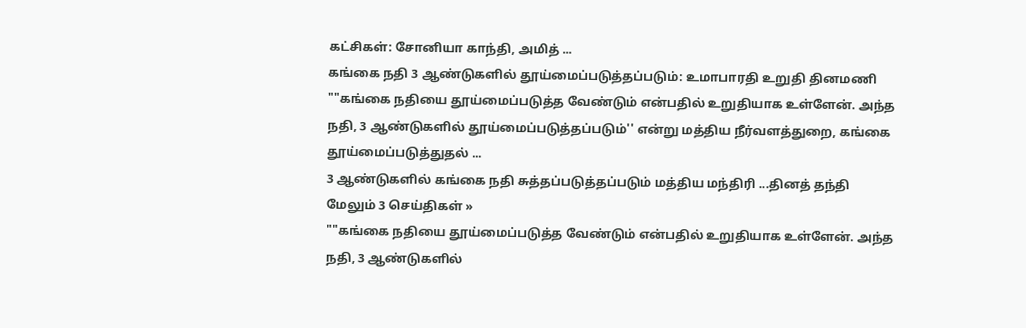கட்சிகள்: சோனியா காந்தி, அமித் ...
கங்கை நதி 3 ஆண்டுகளில் தூய்மைப்படுத்தப்படும்: உமாபாரதி உறுதி தினமணி
""கங்கை நதியை தூய்மைப்படுத்த வேண்டும் என்பதில் உறுதியாக உள்ளேன். அந்த நதி, 3 ஆண்டுகளில் தூய்மைப்படுத்தப்படும்'' என்று மத்திய நீர்வளத்துறை, கங்கை தூய்மைப்படுத்துதல் ...
3 ஆண்டுகளில் கங்கை நதி சுத்தப்படுத்தப்படும் மத்திய மந்திரி ...தினத் தந்தி
மேலும் 3 செய்திகள் »
""கங்கை நதியை தூய்மைப்படுத்த வேண்டும் என்பதில் உறுதியாக உள்ளேன். அந்த நதி, 3 ஆண்டுகளில்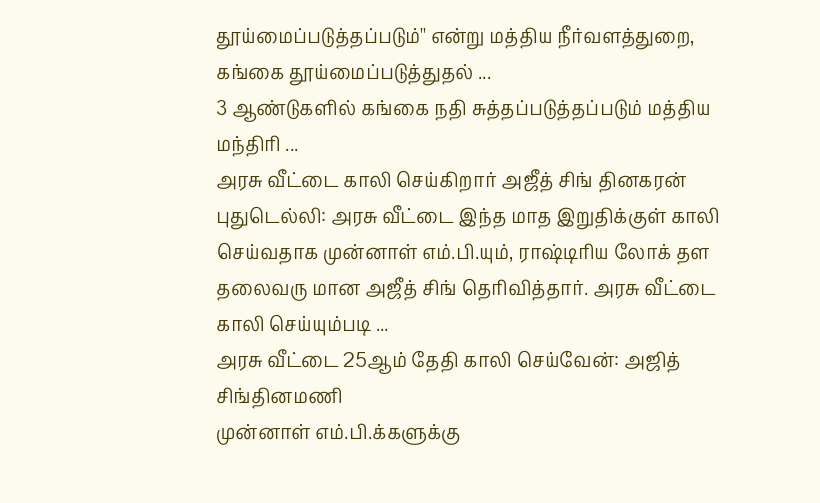தூய்மைப்படுத்தப்படும்'' என்று மத்திய நீர்வளத்துறை, கங்கை தூய்மைப்படுத்துதல் ...
3 ஆண்டுகளில் கங்கை நதி சுத்தப்படுத்தப்படும் மத்திய மந்திரி ...
அரசு வீட்டை காலி செய்கிறார் அஜீத் சிங் தினகரன்
புதுடெல்லி: அரசு வீட்டை இந்த மாத இறுதிக்குள் காலி செய்வதாக முன்னாள் எம்.பி.யும், ராஷ்டிரிய லோக் தள தலைவரு மான அஜீத் சிங் தெரிவித்தார். அரசு வீட்டை காலி செய்யும்படி ...
அரசு வீட்டை 25ஆம் தேதி காலி செய்வேன்: அஜித் சிங்தினமணி
முன்னாள் எம்.பி.க்களுக்கு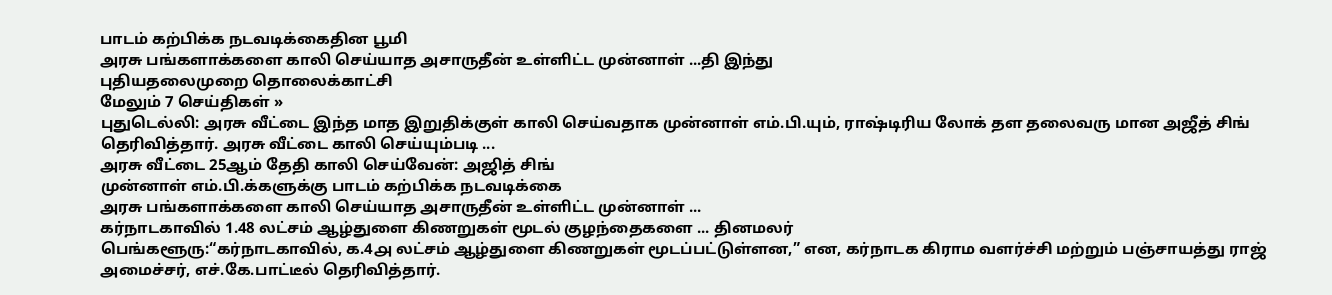பாடம் கற்பிக்க நடவடிக்கைதின பூமி
அரசு பங்களாக்களை காலி செய்யாத அசாருதீன் உள்ளிட்ட முன்னாள் ...தி இந்து
புதியதலைமுறை தொலைக்காட்சி
மேலும் 7 செய்திகள் »
புதுடெல்லி: அரசு வீட்டை இந்த மாத இறுதிக்குள் காலி செய்வதாக முன்னாள் எம்.பி.யும், ராஷ்டிரிய லோக் தள தலைவரு மான அஜீத் சிங் தெரிவித்தார். அரசு வீட்டை காலி செய்யும்படி ...
அரசு வீட்டை 25ஆம் தேதி காலி செய்வேன்: அஜித் சிங்
முன்னாள் எம்.பி.க்களுக்கு பாடம் கற்பிக்க நடவடிக்கை
அரசு பங்களாக்களை காலி செய்யாத அசாருதீன் உள்ளிட்ட முன்னாள் ...
கர்நாடகாவில் 1.48 லட்சம் ஆழ்துளை கிணறுகள் மூடல் குழந்தைகளை ... தினமலர்
பெங்களூரு:“கர்நாடகாவில், ௧.4௮ லட்சம் ஆழ்துளை கிணறுகள் மூடப்பட்டுள்ளன,” என, கர்நாடக கிராம வளர்ச்சி மற்றும் பஞ்சாயத்து ராஜ் அமைச்சர், எச்.கே.பாட்டீல் தெரிவித்தார்.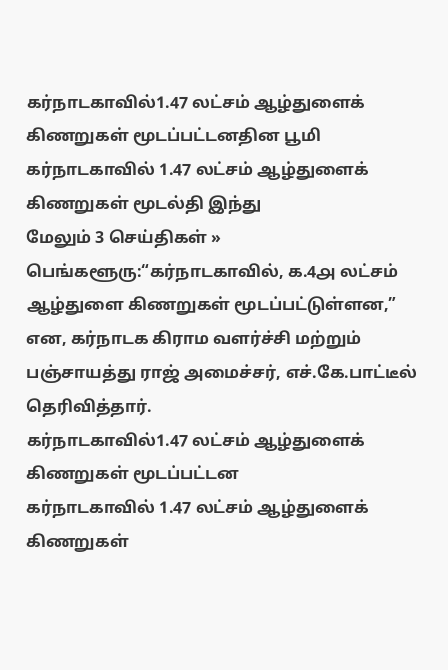கர்நாடகாவில்1.47 லட்சம் ஆழ்துளைக் கிணறுகள் மூடப்பட்டனதின பூமி
கர்நாடகாவில் 1.47 லட்சம் ஆழ்துளைக் கிணறுகள் மூடல்தி இந்து
மேலும் 3 செய்திகள் »
பெங்களூரு:“கர்நாடகாவில், ௧.4௮ லட்சம் ஆழ்துளை கிணறுகள் மூடப்பட்டுள்ளன,” என, கர்நாடக கிராம வளர்ச்சி மற்றும் பஞ்சாயத்து ராஜ் அமைச்சர், எச்.கே.பாட்டீல் தெரிவித்தார்.
கர்நாடகாவில்1.47 லட்சம் ஆழ்துளைக் கிணறுகள் மூடப்பட்டன
கர்நாடகாவில் 1.47 லட்சம் ஆழ்துளைக் கிணறுகள்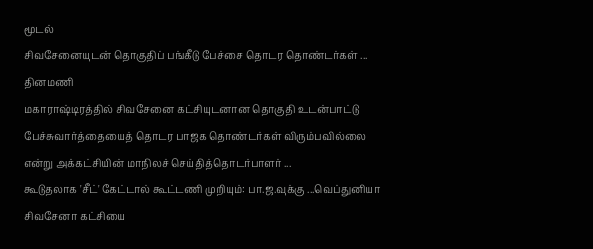மூடல்
சிவசேனையுடன் தொகுதிப் பங்கீடு பேச்சை தொடர தொண்டர்கள் ... தினமணி
மகாராஷ்டிரத்தில் சிவசேனை கட்சியுடனான தொகுதி உடன்பாட்டு பேச்சுவார்த்தையைத் தொடர பாஜக தொண்டர்கள் விரும்பவில்லை என்று அக்கட்சியின் மாநிலச் செய்தித்தொடர்பாளர் ...
கூடுதலாக 'சீட்' கேட்டால் கூட்டணி முறியும்: பா.ஜ.வுக்கு ...வெப்துனியா
சிவசேனா கட்சியை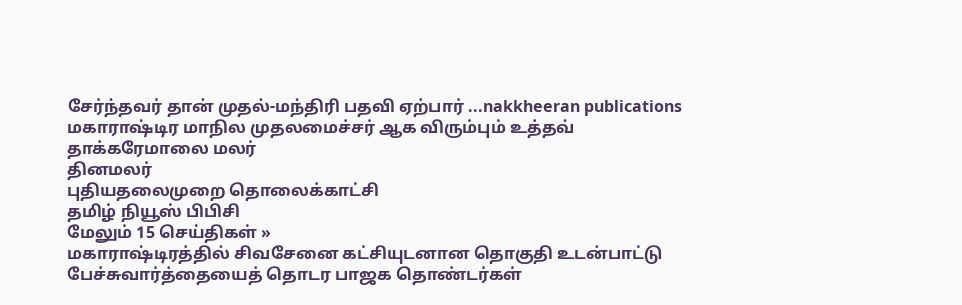சேர்ந்தவர் தான் முதல்-மந்திரி பதவி ஏற்பார் ...nakkheeran publications
மகாராஷ்டிர மாநில முதலமைச்சர் ஆக விரும்பும் உத்தவ் தாக்கரேமாலை மலர்
தினமலர்
புதியதலைமுறை தொலைக்காட்சி
தமிழ் நியூஸ் பிபிசி
மேலும் 15 செய்திகள் »
மகாராஷ்டிரத்தில் சிவசேனை கட்சியுடனான தொகுதி உடன்பாட்டு பேச்சுவார்த்தையைத் தொடர பாஜக தொண்டர்கள்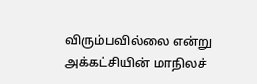விரும்பவில்லை என்று அக்கட்சியின் மாநிலச்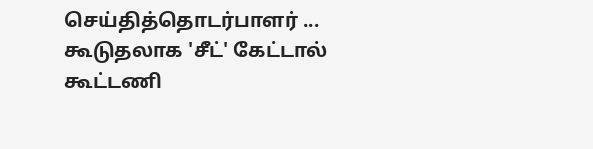செய்தித்தொடர்பாளர் ...
கூடுதலாக 'சீட்' கேட்டால் கூட்டணி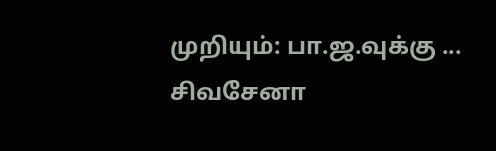முறியும்: பா.ஜ.வுக்கு ...
சிவசேனா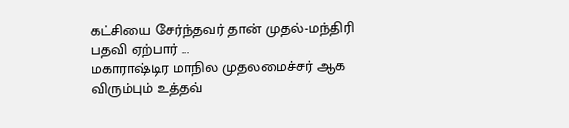கட்சியை சேர்ந்தவர் தான் முதல்-மந்திரி பதவி ஏற்பார் ...
மகாராஷ்டிர மாநில முதலமைச்சர் ஆக விரும்பும் உத்தவ்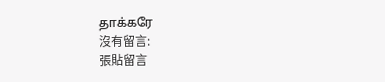தாக்கரே
沒有留言:
張貼留言